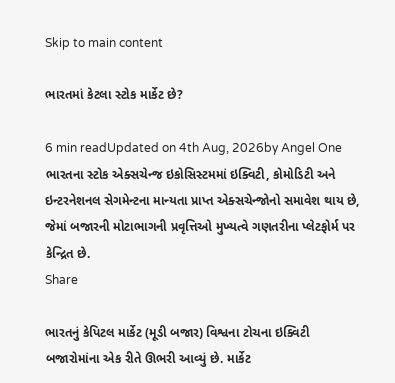Skip to main content

ભારતમાં કેટલા સ્ટોક માર્કેટ છે?

6 min readUpdated on 4th Aug, 2026by Angel One
ભારતના સ્ટોક એક્સચેન્જ ઇકોસિસ્ટમમાં ઇક્વિટી, કોમોડિટી અને ઇન્ટરનેશનલ સેગમેન્ટના માન્યતા પ્રાપ્ત એક્સચેન્જોનો સમાવેશ થાય છે, જેમાં બજારની મોટાભાગની પ્રવૃત્તિઓ મુખ્યત્વે ગણતરીના પ્લેટફોર્મ પર કેન્દ્રિત છે.
Share

ભારતનું કેપિટલ માર્કેટ (મૂડી બજાર) વિશ્વના ટોચના ઇક્વિટી બજારોમાંના એક રીતે ઊભરી આવ્યું છે. માર્કેટ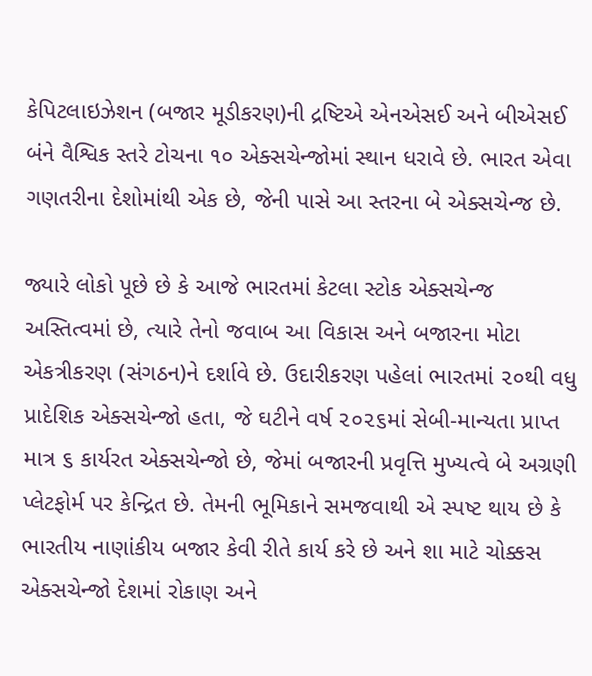કેપિટલાઇઝેશન (બજાર મૂડીકરણ)ની દ્રષ્ટિએ એનએસઈ અને બીએસઈ બંને વૈશ્વિક સ્તરે ટોચના ૧૦ એક્સચેન્જોમાં સ્થાન ધરાવે છે. ભારત એવા ગણતરીના દેશોમાંથી એક છે, જેની પાસે આ સ્તરના બે એક્સચેન્જ છે.

જ્યારે લોકો પૂછે છે કે આજે ભારતમાં કેટલા સ્ટોક એક્સચેન્જ અસ્તિત્વમાં છે, ત્યારે તેનો જવાબ આ વિકાસ અને બજારના મોટા એકત્રીકરણ (સંગઠન)ને દર્શાવે છે. ઉદારીકરણ પહેલાં ભારતમાં ૨૦થી વધુ પ્રાદેશિક એક્સચેન્જો હતા, જે ઘટીને વર્ષ ૨૦૨૬માં સેબી-માન્યતા પ્રાપ્ત માત્ર ૬ કાર્યરત એક્સચેન્જો છે, જેમાં બજારની પ્રવૃત્તિ મુખ્યત્વે બે અગ્રણી પ્લેટફોર્મ પર કેન્દ્રિત છે. તેમની ભૂમિકાને સમજવાથી એ સ્પષ્ટ થાય છે કે ભારતીય નાણાંકીય બજાર કેવી રીતે કાર્ય કરે છે અને શા માટે ચોક્કસ એક્સચેન્જો દેશમાં રોકાણ અને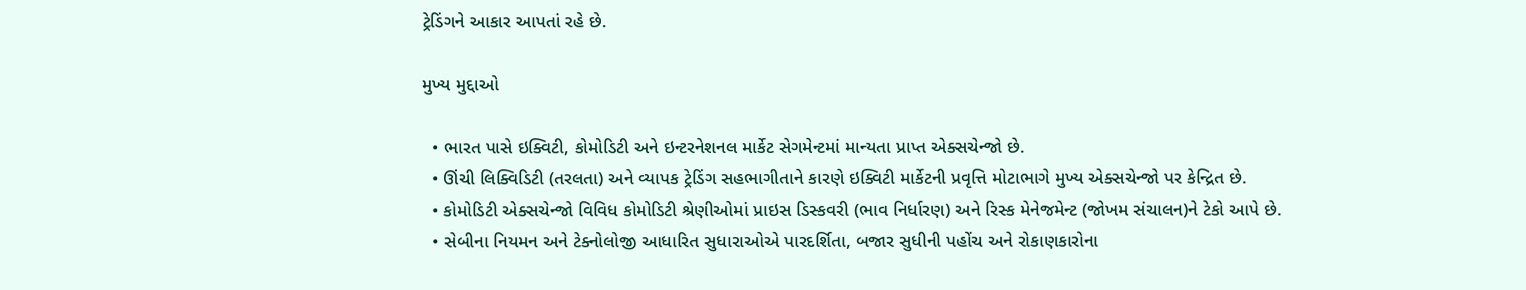ટ્રેડિંગને આકાર આપતાં રહે છે.

મુખ્ય મુદ્દાઓ

  • ભારત પાસે ઇક્વિટી, કોમોડિટી અને ઇન્ટરનેશનલ માર્કેટ સેગમેન્ટમાં માન્યતા પ્રાપ્ત એક્સચેન્જો છે.
  • ઊંચી લિક્વિડિટી (તરલતા) અને વ્યાપક ટ્રેડિંગ સહભાગીતાને કારણે ઇક્વિટી માર્કેટની પ્રવૃત્તિ મોટાભાગે મુખ્ય એક્સચેન્જો પર કેન્દ્રિત છે.
  • કોમોડિટી એક્સચેન્જો વિવિધ કોમોડિટી શ્રેણીઓમાં પ્રાઇસ ડિસ્કવરી (ભાવ નિર્ધારણ) અને રિસ્ક મેનેજમેન્ટ (જોખમ સંચાલન)ને ટેકો આપે છે.
  • સેબીના નિયમન અને ટેક્નોલોજી આધારિત સુધારાઓએ પારદર્શિતા, બજાર સુધીની પહોંચ અને રોકાણકારોના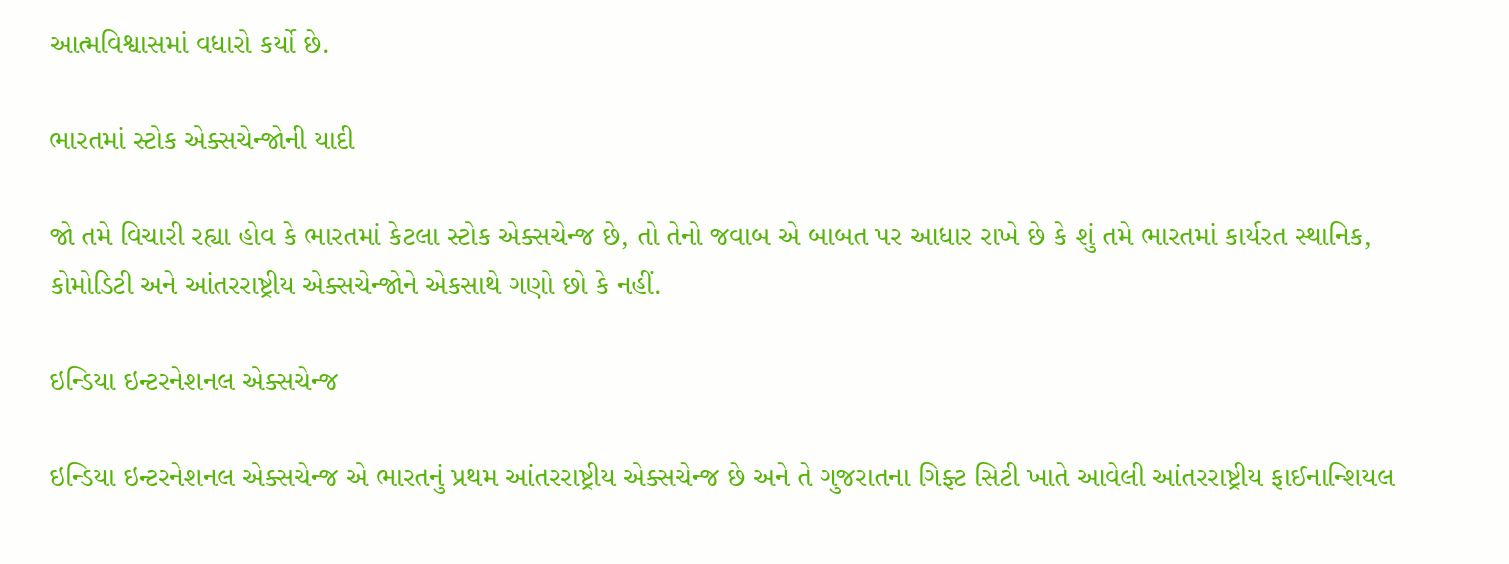આત્મવિશ્વાસમાં વધારો કર્યો છે.

ભારતમાં સ્ટોક એક્સચેન્જોની યાદી

જો તમે વિચારી રહ્યા હોવ કે ભારતમાં કેટલા સ્ટોક એક્સચેન્જ છે, તો તેનો જવાબ એ બાબત પર આધાર રાખે છે કે શું તમે ભારતમાં કાર્યરત સ્થાનિક, કોમોડિટી અને આંતરરાષ્ટ્રીય એક્સચેન્જોને એકસાથે ગણો છો કે નહીં.

ઇન્ડિયા ઇન્ટરનેશનલ એક્સચેન્જ

ઇન્ડિયા ઇન્ટરનેશનલ એક્સચેન્જ એ ભારતનું પ્રથમ આંતરરાષ્ટ્રીય એક્સચેન્જ છે અને તે ગુજરાતના ગિફ્ટ સિટી ખાતે આવેલી આંતરરાષ્ટ્રીય ફાઈનાન્શિયલ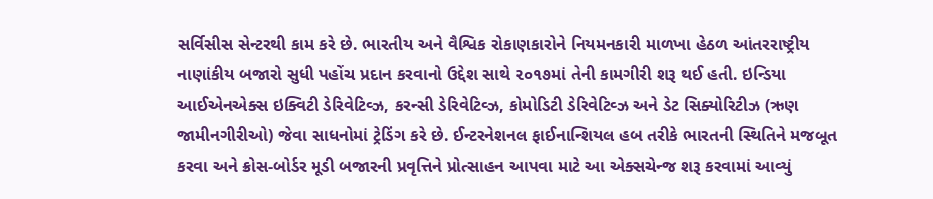સર્વિસીસ સેન્ટરથી કામ કરે છે. ભારતીય અને વૈશ્વિક રોકાણકારોને નિયમનકારી માળખા હેઠળ આંતરરાષ્ટ્રીય નાણાંકીય બજારો સુધી પહોંચ પ્રદાન કરવાનો ઉદ્દેશ સાથે ૨૦૧૭માં તેની કામગીરી શરૂ થઈ હતી. ઇન્ડિયા આઈએનએક્સ ઇક્વિટી ડેરિવેટિવ્ઝ, કરન્સી ડેરિવેટિવ્ઝ, કોમોડિટી ડેરિવેટિવ્ઝ અને ડેટ સિક્યોરિટીઝ (ઋણ જામીનગીરીઓ) જેવા સાધનોમાં ટ્રેડિંગ કરે છે. ઈન્ટરનેશનલ ફાઈનાન્શિયલ હબ તરીકે ભારતની સ્થિતિને મજબૂત કરવા અને ક્રોસ-બોર્ડર મૂડી બજારની પ્રવૃત્તિને પ્રોત્સાહન આપવા માટે આ એક્સચેન્જ શરૂ કરવામાં આવ્યું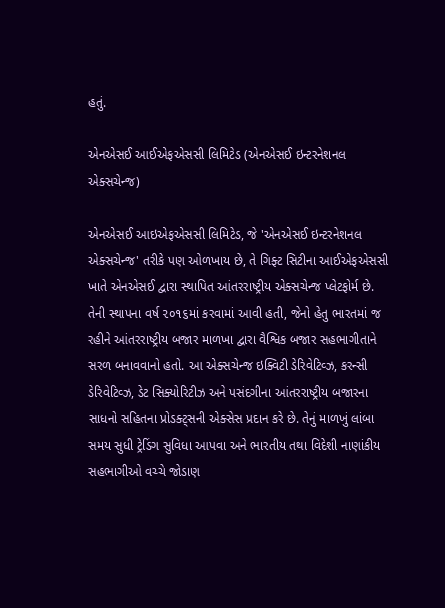હતું.

એનએસઈ આઈએફએસસી લિમિટેડ (એનએસઈ ઇન્ટરનેશનલ એક્સચેન્જ)

એનએસઈ આઇએફએસસી લિમિટેડ, જે 'એનએસઈ ઇન્ટરનેશનલ એક્સચેન્જ' તરીકે પણ ઓળખાય છે, તે ગિફ્ટ સિટીના આઈએફએસસી ખાતે એનએસઈ દ્વારા સ્થાપિત આંતરરાષ્ટ્રીય એક્સચેન્જ પ્લેટફોર્મ છે. તેની સ્થાપના વર્ષ ૨૦૧૬માં કરવામાં આવી હતી, જેનો હેતુ ભારતમાં જ રહીને આંતરરાષ્ટ્રીય બજાર માળખા દ્વારા વૈશ્વિક બજાર સહભાગીતાને સરળ બનાવવાનો હતો. આ એક્સચેન્જ ઇક્વિટી ડેરિવેટિવ્ઝ, કરન્સી ડેરિવેટિવ્ઝ, ડેટ સિક્યોરિટીઝ અને પસંદગીના આંતરરાષ્ટ્રીય બજારના સાધનો સહિતના પ્રોડક્ટ્સની એક્સેસ પ્રદાન કરે છે. તેનું માળખું લાંબા સમય સુધી ટ્રેડિંગ સુવિધા આપવા અને ભારતીય તથા વિદેશી નાણાંકીય સહભાગીઓ વચ્ચે જોડાણ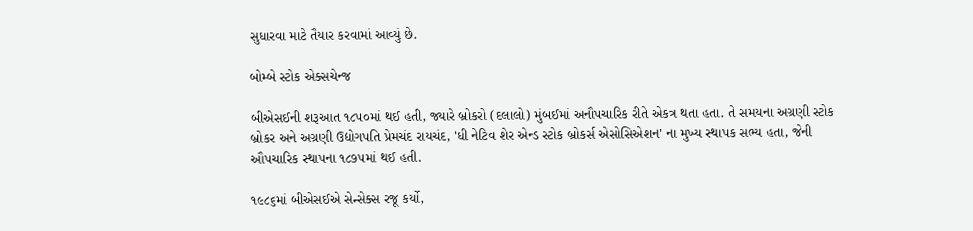સુધારવા માટે તૈયાર કરવામાં આવ્યું છે.

બોમ્બે સ્ટોક એક્સચેન્જ

બીએસઈની શરૂઆત ૧૮૫૦માં થઈ હતી, જ્યારે બ્રોકરો (દલાલો) મુંબઈમાં અનૌપચારિક રીતે એકત્ર થતા હતા. તે સમયના અગ્રણી સ્ટોક બ્રોકર અને અગ્રણી ઉદ્યોગપતિ પ્રેમચંદ રાયચંદ, 'ધી નેટિવ શેર એન્ડ સ્ટોક બ્રોકર્સ એસોસિએશન' ના મુખ્ય સ્થાપક સભ્ય હતા, જેની ઔપચારિક સ્થાપના ૧૮૭૫માં થઈ હતી.

૧૯૮૬માં બીએસઈએ સેન્સેક્સ રજૂ કર્યો,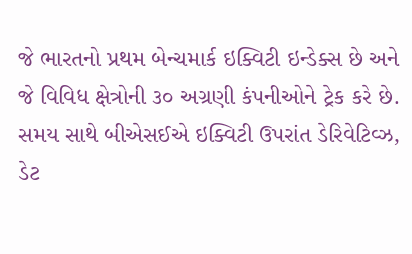જે ભારતનો પ્રથમ બેન્ચમાર્ક ઇક્વિટી ઇન્ડેક્સ છે અને જે વિવિધ ક્ષેત્રોની ૩૦ અગ્રણી કંપનીઓને ટ્રેક કરે છે. સમય સાથે બીએસઈએ ઇક્વિટી ઉપરાંત ડેરિવેટિવ્ઝ, ડેટ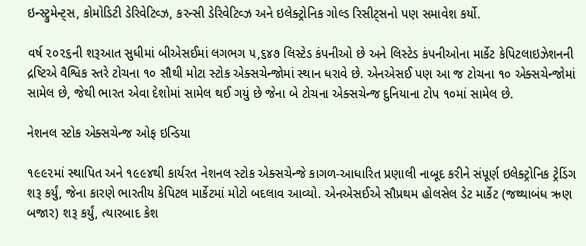ઇન્સ્ટ્રુમેન્ટ્સ, કોમોડિટી ડેરિવેટિવ્ઝ, કરન્સી ડેરિવેટિવ્ઝ અને ઇલેક્ટ્રોનિક ગોલ્ડ રિસીટ્સનો પણ સમાવેશ કર્યો.

વર્ષ ૨૦૨૬ની શરૂઆત સુધીમાં બીએસઈમાં લગભગ ૫,૬૪૭ લિસ્ટેડ કંપનીઓ છે અને લિસ્ટેડ કંપનીઓના માર્કેટ કેપિટલાઇઝેશનની દ્રષ્ટિએ વૈશ્વિક સ્તરે ટોચના ૧૦ સૌથી મોટા સ્ટોક એક્સચેન્જોમાં સ્થાન ધરાવે છે. એનએસઈ પણ આ જ ટોચના ૧૦ એક્સચેન્જોમાં સામેલ છે, જેથી ભારત એવા દેશોમાં સામેલ થઈ ગયું છે જેના બે ટોચના એક્સચેન્જ દુનિયાના ટોપ ૧૦માં સામેલ છે.

નેશનલ સ્ટોક એક્સચેન્જ ઓફ ઇન્ડિયા

૧૯૯૨માં સ્થાપિત અને ૧૯૯૪થી કાર્યરત નેશનલ સ્ટોક એક્સચેન્જે કાગળ-આધારિત પ્રણાલી નાબૂદ કરીને સંપૂર્ણ ઇલેક્ટ્રોનિક ટ્રેડિંગ શરૂ કર્યું, જેના કારણે ભારતીય કેપિટલ માર્કેટમાં મોટો બદલાવ આવ્યો. એનએસઈએ સૌપ્રથમ હોલસેલ ડેટ માર્કેટ (જથ્થાબંધ ઋણ બજાર) શરૂ કર્યું, ત્યારબાદ કેશ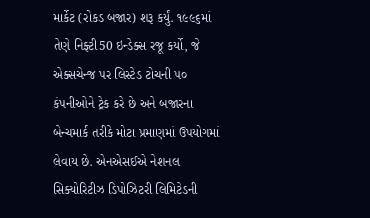માર્કેટ (રોકડ બજાર) શરૂ કર્યું. ૧૯૯૬માં તેણે નિફ્ટી50 ઇન્ડેક્સ રજૂ કર્યો, જે એક્સચેન્જ પર લિસ્ટેડ ટોચની ૫૦ કંપનીઓને ટ્રેક કરે છે અને બજારના બેન્ચમાર્ક તરીકે મોટા પ્રમાણમાં ઉપયોગમાં લેવાય છે. એનએસઈએ નેશનલ સિક્યોરિટીઝ ડિપોઝિટરી લિમિટેડની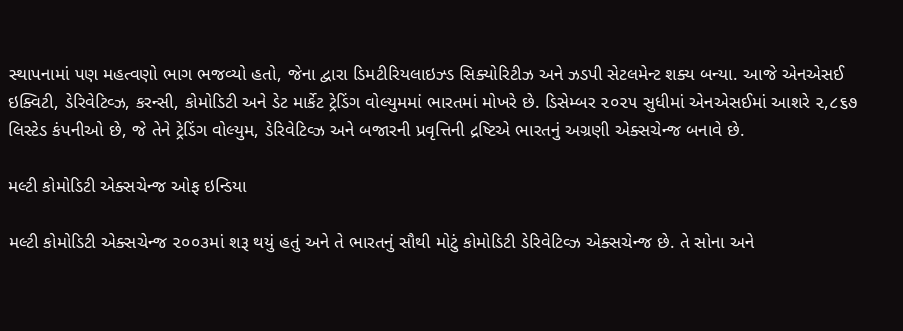સ્થાપનામાં પણ મહત્વણો ભાગ ભજવ્યો હતો, જેના દ્વારા ડિમટીરિયલાઇઝ્ડ સિક્યોરિટીઝ અને ઝડપી સેટલમેન્ટ શક્ય બન્યા. આજે એનએસઈ ઇક્વિટી, ડેરિવેટિવ્ઝ, કરન્સી, કોમોડિટી અને ડેટ માર્કેટ ટ્રેડિંગ વોલ્યુમમાં ભારતમાં મોખરે છે. ડિસેમ્બર ૨૦૨૫ સુધીમાં એનએસઈમાં આશરે ૨,૮૬૭ લિસ્ટેડ કંપનીઓ છે, જે તેને ટ્રેડિંગ વોલ્યુમ, ડેરિવેટિવ્ઝ અને બજારની પ્રવૃત્તિની દ્રષ્ટિએ ભારતનું અગ્રણી એક્સચેન્જ બનાવે છે.

મલ્ટી કોમોડિટી એક્સચેન્જ ઓફ ઇન્ડિયા

મલ્ટી કોમોડિટી એક્સચેન્જ ૨૦૦૩માં શરૂ થયું હતું અને તે ભારતનું સૌથી મોટું કોમોડિટી ડેરિવેટિવ્ઝ એક્સચેન્જ છે. તે સોના અને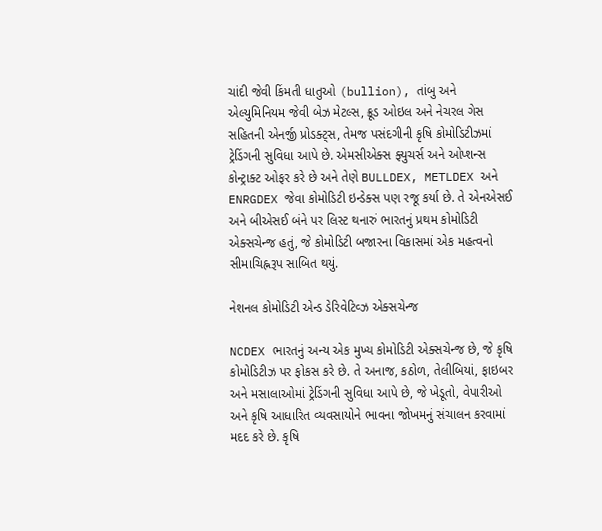ચાંદી જેવી કિંમતી ધાતુઓ (bullion), તાંબુ અને એલ્યુમિનિયમ જેવી બેઝ મેટલ્સ, ક્રૂડ ઓઇલ અને નેચરલ ગેસ સહિતની એનર્જી પ્રોડક્ટ્સ, તેમજ પસંદગીની કૃષિ કોમોડિટીઝમાં ટ્રેડિંગની સુવિધા આપે છે. એમસીએક્સ ફ્યુચર્સ અને ઓપ્શન્સ કોન્ટ્રાક્ટ ઓફર કરે છે અને તેણે BULLDEX, METLDEX અને ENRGDEX જેવા કોમોડિટી ઇન્ડેક્સ પણ રજૂ કર્યા છે. તે એનએસઈ અને બીએસઈ બંને પર લિસ્ટ થનારું ભારતનું પ્રથમ કોમોડિટી એક્સચેન્જ હતું, જે કોમોડિટી બજારના વિકાસમાં એક મહત્વનો સીમાચિહ્નરૂપ સાબિત થયું.

નેશનલ કોમોડિટી એન્ડ ડેરિવેટિવ્ઝ એક્સચેન્જ

NCDEX ભારતનું અન્ય એક મુખ્ય કોમોડિટી એક્સચેન્જ છે, જે કૃષિ કોમોડિટીઝ પર ફોકસ કરે છે. તે અનાજ, કઠોળ, તેલીબિયાં, ફાઇબર અને મસાલાઓમાં ટ્રેડિંગની સુવિધા આપે છે, જે ખેડૂતો, વેપારીઓ અને કૃષિ આધારિત વ્યવસાયોને ભાવના જોખમનું સંચાલન કરવામાં મદદ કરે છે. કૃષિ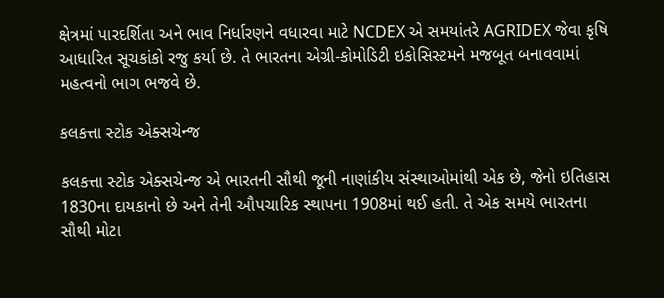ક્ષેત્રમાં પારદર્શિતા અને ભાવ નિર્ધારણને વધારવા માટે NCDEX એ સમયાંતરે AGRIDEX જેવા કૃષિ આધારિત સૂચકાંકો રજુ કર્યા છે. તે ભારતના એગ્રી-કોમોડિટી ઇકોસિસ્ટમને મજબૂત બનાવવામાં મહત્વનો ભાગ ભજવે છે.

કલકત્તા સ્ટોક એક્સચેન્જ

કલકત્તા સ્ટોક એક્સચેન્જ એ ભારતની સૌથી જૂની નાણાંકીય સંસ્થાઓમાંથી એક છે, જેનો ઇતિહાસ 1830ના દાયકાનો છે અને તેની ઔપચારિક સ્થાપના 1908માં થઈ હતી. તે એક સમયે ભારતના સૌથી મોટા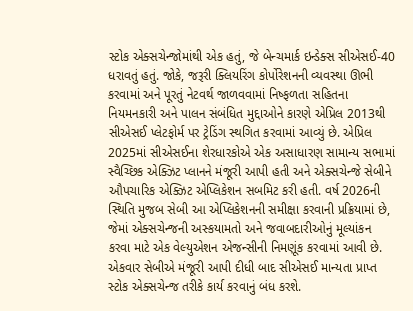સ્ટોક એક્સચેન્જોમાંથી એક હતું, જે બેન્ચમાર્ક ઇન્ડેક્સ સીએસઈ-40 ધરાવતું હતું. જોકે, જરૂરી ક્લિયરિંગ કોર્પોરેશનની વ્યવસ્થા ઊભી કરવામાં અને પૂરતું નેટવર્થ જાળવવામાં નિષ્ફળતા સહિતના નિયમનકારી અને પાલન સંબંધિત મુદ્દાઓને કારણે એપ્રિલ 2013થી સીએસઈ પ્લેટફોર્મ પર ટ્રેડિંગ સ્થગિત કરવામાં આવ્યું છે. એપ્રિલ 2025માં સીએસઈના શેરધારકોએ એક અસાધારણ સામાન્ય સભામાં સ્વૈચ્છિક એક્ઝિટ પ્લાનને મંજૂરી આપી હતી અને એક્સચેન્જે સેબીને ઔપચારિક એક્ઝિટ એપ્લિકેશન સબમિટ કરી હતી. વર્ષ 2026ની સ્થિતિ મુજબ સેબી આ એપ્લિકેશનની સમીક્ષા કરવાની પ્રક્રિયામાં છે, જેમાં એક્સચેન્જની અસ્કયામતો અને જવાબદારીઓનું મૂલ્યાંકન કરવા માટે એક વેલ્યુએશન એજન્સીની નિમણૂંક કરવામાં આવી છે. એકવાર સેબીએ મંજૂરી આપી દીધી બાદ સીએસઈ માન્યતા પ્રાપ્ત સ્ટોક એક્સચેન્જ તરીકે કાર્ય કરવાનું બંધ કરશે.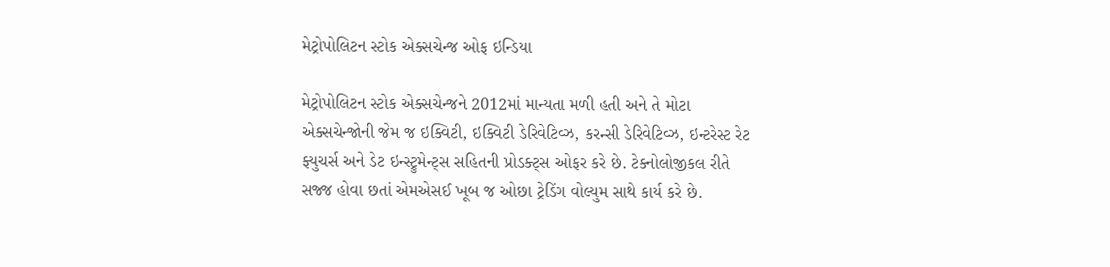મેટ્રોપોલિટન સ્ટોક એક્સચેન્જ ઓફ ઇન્ડિયા

મેટ્રોપોલિટન સ્ટોક એક્સચેન્જને 2012માં માન્યતા મળી હતી અને તે મોટા એક્સચેન્જોની જેમ જ ઇક્વિટી, ઇક્વિટી ડેરિવેટિવ્ઝ, કરન્સી ડેરિવેટિવ્ઝ, ઇન્ટરેસ્ટ રેટ ફ્યુચર્સ અને ડેટ ઇન્સ્ટ્રુમેન્ટ્સ સહિતની પ્રોડક્ટ્સ ઓફર કરે છે. ટેક્નોલોજીકલ રીતે સજ્જ હોવા છતાં એમએસઈ ખૂબ જ ઓછા ટ્રેડિંગ વોલ્યુમ સાથે કાર્ય કરે છે.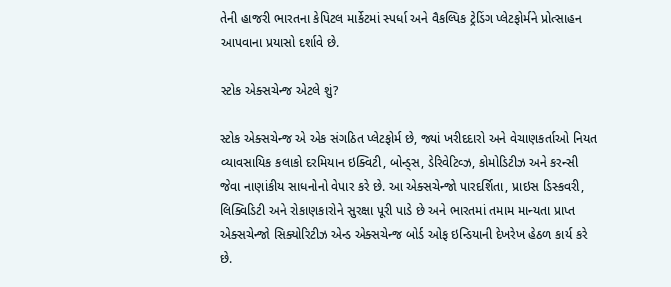તેની હાજરી ભારતના કેપિટલ માર્કેટમાં સ્પર્ધા અને વૈકલ્પિક ટ્રેડિંગ પ્લેટફોર્મને પ્રોત્સાહન આપવાના પ્રયાસો દર્શાવે છે.

સ્ટોક એક્સચેન્જ એટલે શું?

સ્ટોક એક્સચેન્જ એ એક સંગઠિત પ્લેટફોર્મ છે, જ્યાં ખરીદદારો અને વેચાણકર્તાઓ નિયત વ્યાવસાયિક કલાકો દરમિયાન ઇક્વિટી, બોન્ડ્સ, ડેરિવેટિવ્ઝ, કોમોડિટીઝ અને કરન્સી જેવા નાણાંકીય સાધનોનો વેપાર કરે છે. આ એક્સચેન્જો પારદર્શિતા, પ્રાઇસ ડિસ્કવરી, લિક્વિડિટી અને રોકાણકારોને સુરક્ષા પૂરી પાડે છે અને ભારતમાં તમામ માન્યતા પ્રાપ્ત એક્સચેન્જો સિક્યોરિટીઝ એન્ડ એક્સચેન્જ બોર્ડ ઓફ ઇન્ડિયાની દેખરેખ હેઠળ કાર્ય કરે છે.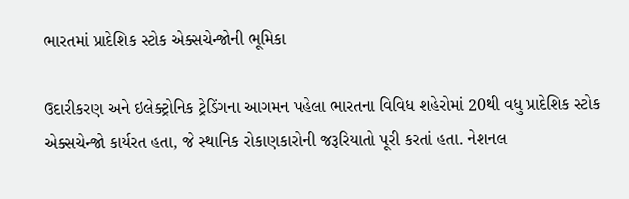ભારતમાં પ્રાદેશિક સ્ટોક એક્સચેન્જોની ભૂમિકા

ઉદારીકરણ અને ઇલેક્ટ્રોનિક ટ્રેડિંગના આગમન પહેલા ભારતના વિવિધ શહેરોમાં 20થી વધુ પ્રાદેશિક સ્ટોક એક્સચેન્જો કાર્યરત હતા, જે સ્થાનિક રોકાણકારોની જરૂરિયાતો પૂરી કરતાં હતા. નેશનલ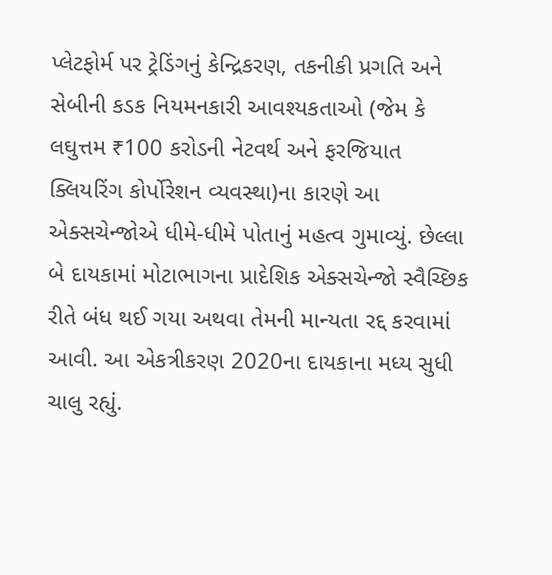પ્લેટફોર્મ પર ટ્રેડિંગનું કેન્દ્રિકરણ, તકનીકી પ્રગતિ અને સેબીની કડક નિયમનકારી આવશ્યકતાઓ (જેમ કે લઘુત્તમ ₹100 કરોડની નેટવર્થ અને ફરજિયાત ક્લિયરિંગ કોર્પોરેશન વ્યવસ્થા)ના કારણે આ એક્સચેન્જોએ ધીમે-ધીમે પોતાનું મહત્વ ગુમાવ્યું. છેલ્લા બે દાયકામાં મોટાભાગના પ્રાદેશિક એક્સચેન્જો સ્વૈચ્છિક રીતે બંધ થઈ ગયા અથવા તેમની માન્યતા રદ્દ કરવામાં આવી. આ એકત્રીકરણ 2020ના દાયકાના મધ્ય સુધી ચાલુ રહ્યું.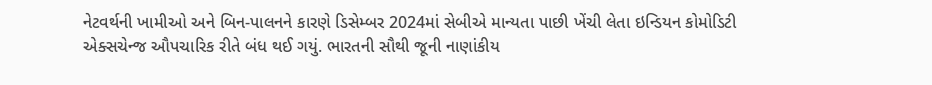નેટવર્થની ખામીઓ અને બિન-પાલનને કારણે ડિસેમ્બર 2024માં સેબીએ માન્યતા પાછી ખેંચી લેતા ઇન્ડિયન કોમોડિટી એક્સચેન્જ ઔપચારિક રીતે બંધ થઈ ગયું. ભારતની સૌથી જૂની નાણાંકીય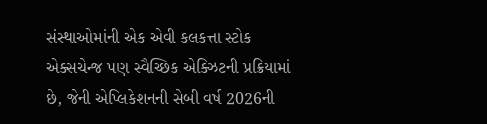સંસ્થાઓમાંની એક એવી કલકત્તા સ્ટોક એક્સચેન્જ પણ સ્વૈચ્છિક એક્ઝિટની પ્રક્રિયામાં છે, જેની એપ્લિકેશનની સેબી વર્ષ 2026ની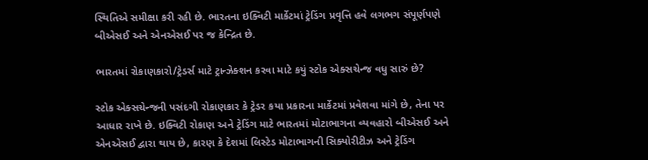સ્થિતિએ સમીક્ષા કરી રહી છે. ભારતના ઇક્વિટી માર્કેટમાં ટ્રેડિંગ પ્રવૃત્તિ હવે લગભગ સંપૂર્ણપણે બીએસઈ અને એનએસઈ પર જ કેન્દ્રિત છે.

ભારતમાં રોકાણકારો/ટ્રેડર્સ માટે ટ્રાન્ઝેક્શન કરવા માટે કયું સ્ટોક એક્સચેન્જ વધુ સારું છે?

સ્ટોક એક્સચેન્જની પસંદગી રોકાણકાર કે ટ્રેડર કયા પ્રકારના માર્કેટમાં પ્રવેશવા માંગે છે, તેના પર આધાર રાખે છે. ઇક્વિટી રોકાણ અને ટ્રેડિંગ માટે ભારતમાં મોટાભાગના વ્યવહારો બીએસઈ અને એનએસઈ દ્વારા થાય છે, કારણ કે દેશમાં લિસ્ટેડ મોટાભાગની સિક્યોરીટીઝ અને ટ્રેડિંગ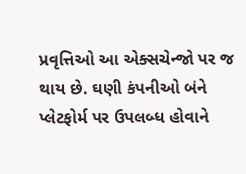પ્રવૃત્તિઓ આ એક્સચેન્જો પર જ થાય છે. ઘણી કંપનીઓ બંને પ્લેટફોર્મ પર ઉપલબ્ધ હોવાને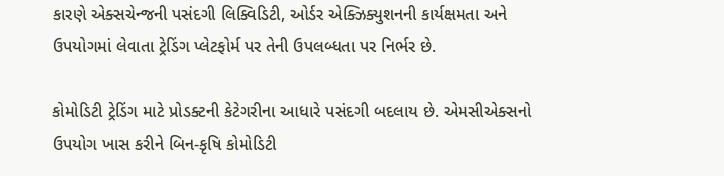કારણે એક્સચેન્જની પસંદગી લિક્વિડિટી, ઓર્ડર એક્ઝિક્યુશનની કાર્યક્ષમતા અને ઉપયોગમાં લેવાતા ટ્રેડિંગ પ્લેટફોર્મ પર તેની ઉપલબ્ધતા પર નિર્ભર છે.

કોમોડિટી ટ્રેડિંગ માટે પ્રોડક્ટની કેટેગરીના આધારે પસંદગી બદલાય છે. એમસીએક્સનો ઉપયોગ ખાસ કરીને બિન-કૃષિ કોમોડિટી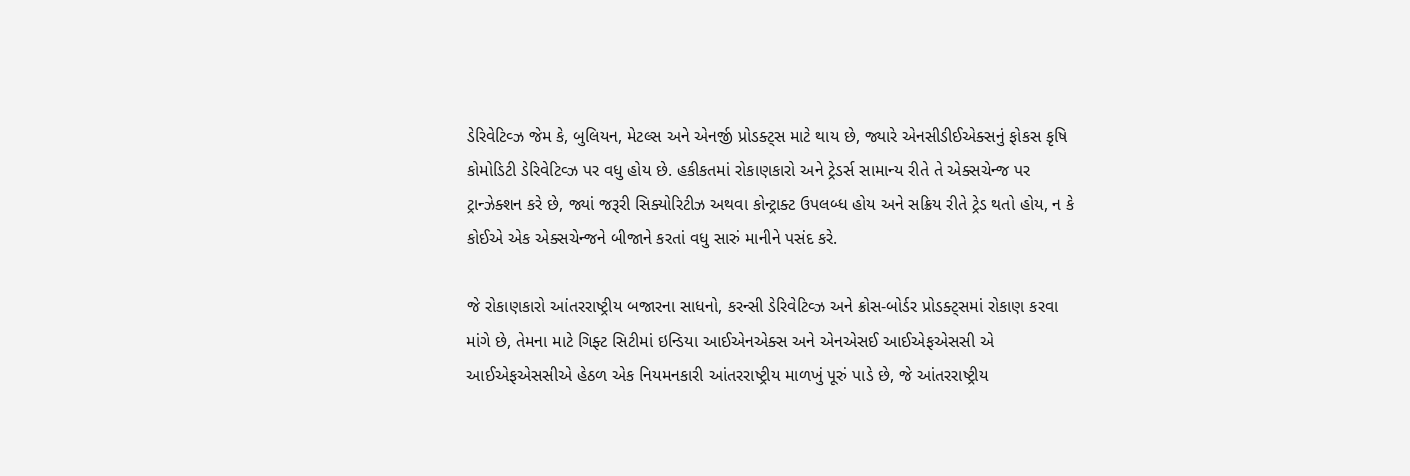ડેરિવેટિવ્ઝ જેમ કે, બુલિયન, મેટલ્સ અને એનર્જી પ્રોડક્ટ્સ માટે થાય છે, જ્યારે એનસીડીઈએક્સનું ફોકસ કૃષિ કોમોડિટી ડેરિવેટિવ્ઝ પર વધુ હોય છે. હકીકતમાં રોકાણકારો અને ટ્રેડર્સ સામાન્ય રીતે તે એક્સચેન્જ પર ટ્રાન્ઝેક્શન કરે છે, જ્યાં જરૂરી સિક્યોરિટીઝ અથવા કોન્ટ્રાક્ટ ઉપલબ્ધ હોય અને સક્રિય રીતે ટ્રેડ થતો હોય, ન કે કોઈએ એક એક્સચેન્જને બીજાને કરતાં વધુ સારું માનીને પસંદ કરે.

જે રોકાણકારો આંતરરાષ્ટ્રીય બજારના સાધનો, કરન્સી ડેરિવેટિવ્ઝ અને ક્રોસ-બોર્ડર પ્રોડક્ટ્સમાં રોકાણ કરવા માંગે છે, તેમના માટે ગિફ્ટ સિટીમાં ઇન્ડિયા આઈએનએક્સ અને એનએસઈ આઈએફએસસી એ આઈએફએસસીએ હેઠળ એક નિયમનકારી આંતરરાષ્ટ્રીય માળખું પૂરું પાડે છે, જે આંતરરાષ્ટ્રીય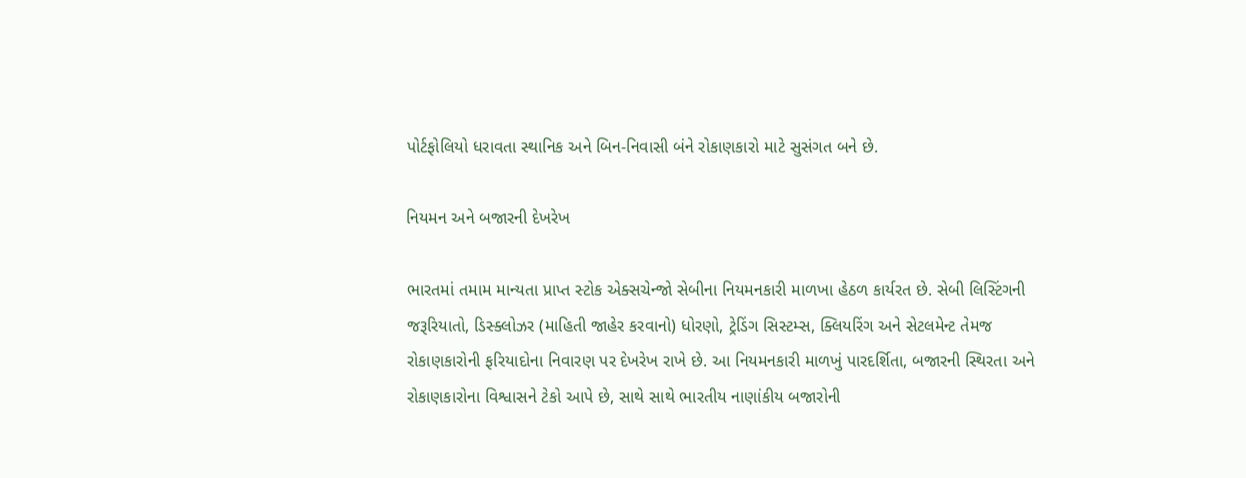પોર્ટફોલિયો ધરાવતા સ્થાનિક અને બિન-નિવાસી બંને રોકાણકારો માટે સુસંગત બને છે.

નિયમન અને બજારની દેખરેખ

ભારતમાં તમામ માન્યતા પ્રાપ્ત સ્ટોક એક્સચેન્જો સેબીના નિયમનકારી માળખા હેઠળ કાર્યરત છે. સેબી લિસ્ટિંગની જરૂરિયાતો, ડિસ્ક્લોઝર (માહિતી જાહેર કરવાનો) ધોરણો, ટ્રેડિંગ સિસ્ટમ્સ, ક્લિયરિંગ અને સેટલમેન્ટ તેમજ રોકાણકારોની ફરિયાદોના નિવારણ પર દેખરેખ રાખે છે. આ નિયમનકારી માળખું પારદર્શિતા, બજારની સ્થિરતા અને રોકાણકારોના વિશ્વાસને ટેકો આપે છે, સાથે સાથે ભારતીય નાણાંકીય બજારોની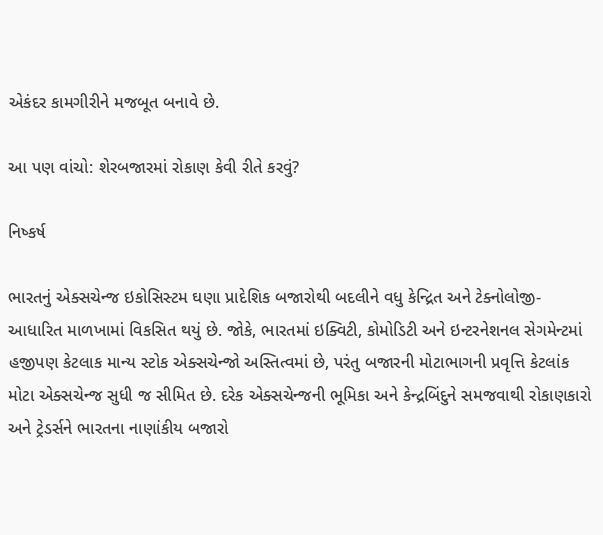એકંદર કામગીરીને મજબૂત બનાવે છે.

આ પણ વાંચો: શેરબજારમાં રોકાણ કેવી રીતે કરવું?

નિષ્કર્ષ

ભારતનું એક્સચેન્જ ઇકોસિસ્ટમ ઘણા પ્રાદેશિક બજારોથી બદલીને વધુ કેન્દ્રિત અને ટેક્નોલોજી-આધારિત માળખામાં વિકસિત થયું છે. જોકે, ભારતમાં ઇક્વિટી, કોમોડિટી અને ઇન્ટરનેશનલ સેગમેન્ટમાં હજીપણ કેટલાક માન્ય સ્ટોક એક્સચેન્જો અસ્તિત્વમાં છે, પરંતુ બજારની મોટાભાગની પ્રવૃત્તિ કેટલાંક મોટા એક્સચેન્જ સુધી જ સીમિત છે. દરેક એક્સચેન્જની ભૂમિકા અને કેન્દ્રબિંદુને સમજવાથી રોકાણકારો અને ટ્રેડર્સને ભારતના નાણાંકીય બજારો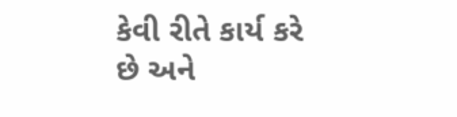કેવી રીતે કાર્ય કરે છે અને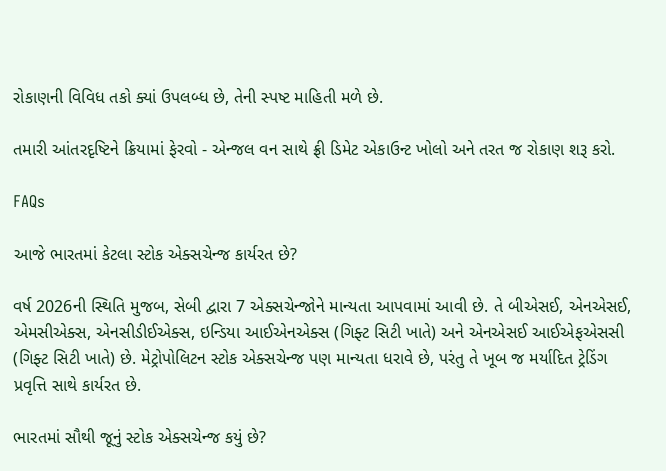રોકાણની વિવિધ તકો ક્યાં ઉપલબ્ધ છે, તેની સ્પષ્ટ માહિતી મળે છે.

તમારી આંતરદૃષ્ટિને ક્રિયામાં ફેરવો - એન્જલ વન સાથે ફ્રી ડિમેટ એકાઉન્ટ ખોલો અને તરત જ રોકાણ શરૂ કરો.

FAQs

આજે ભારતમાં કેટલા સ્ટોક એક્સચેન્જ કાર્યરત છે?

વર્ષ 2026ની સ્થિતિ મુજબ, સેબી દ્વારા 7 એક્સચેન્જોને માન્યતા આપવામાં આવી છે. તે બીએસઈ, એનએસઈ, એમસીએક્સ, એનસીડીઈએક્સ, ઇન્ડિયા આઈએનએક્સ (ગિફ્ટ સિટી ખાતે) અને એનએસઈ આઈએફએસસી (ગિફ્ટ સિટી ખાતે) છે. મેટ્રોપોલિટન સ્ટોક એક્સચેન્જ પણ માન્યતા ધરાવે છે, પરંતુ તે ખૂબ જ મર્યાદિત ટ્રેડિંગ પ્રવૃત્તિ સાથે કાર્યરત છે.

ભારતમાં સૌથી જૂનું સ્ટોક એક્સચેન્જ કયું છે?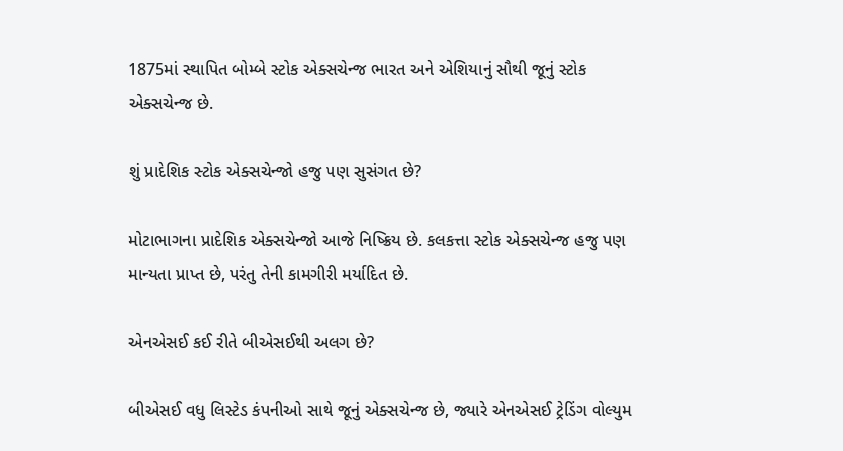1875માં સ્થાપિત બોમ્બે સ્ટોક એક્સચેન્જ ભારત અને એશિયાનું સૌથી જૂનું સ્ટોક એક્સચેન્જ છે.

શું પ્રાદેશિક સ્ટોક એક્સચેન્જો હજુ પણ સુસંગત છે?

મોટાભાગના પ્રાદેશિક એક્સચેન્જો આજે નિષ્ક્રિય છે. કલકત્તા સ્ટોક એક્સચેન્જ હજુ પણ માન્યતા પ્રાપ્ત છે, પરંતુ તેની કામગીરી મર્યાદિત છે.

એનએસઈ કઈ રીતે બીએસઈથી અલગ છે?

બીએસઈ વધુ લિસ્ટેડ કંપનીઓ સાથે જૂનું એક્સચેન્જ છે, જ્યારે એનએસઈ ટ્રેડિંગ વોલ્યુમ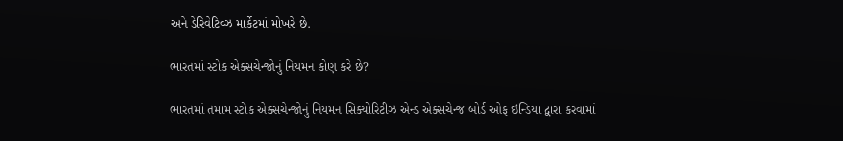અને ડેરિવેટિવ્ઝ માર્કેટમાં મોખરે છે.

ભારતમાં સ્ટોક એક્સચેન્જોનું નિયમન કોણ કરે છે?

ભારતમાં તમામ સ્ટોક એક્સચેન્જોનું નિયમન સિક્યોરિટીઝ એન્ડ એક્સચેન્જ બોર્ડ ઓફ ઇન્ડિયા દ્વારા કરવામાં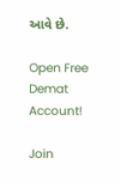આવે છે.

Open Free Demat Account!

Join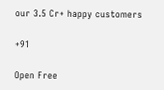our 3.5 Cr+ happy customers

+91

Open Free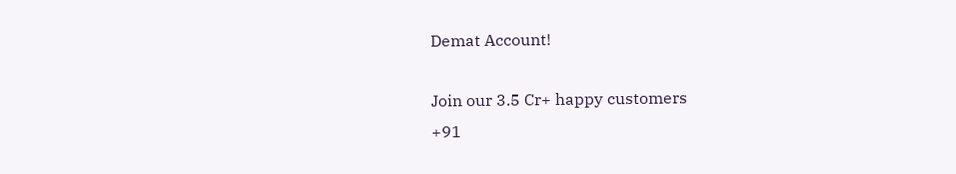Demat Account!

Join our 3.5 Cr+ happy customers
+91